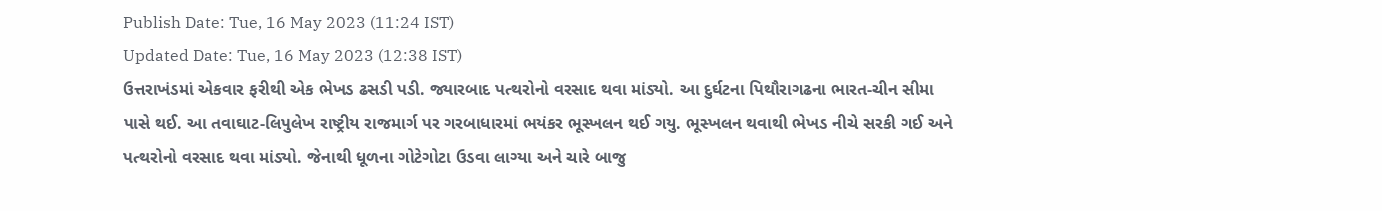Publish Date: Tue, 16 May 2023 (11:24 IST)
Updated Date: Tue, 16 May 2023 (12:38 IST)
ઉત્તરાખંડમાં એકવાર ફરીથી એક ભેખડ ઢસડી પડી. જ્યારબાદ પત્થરોનો વરસાદ થવા માંડ્યો. આ દુર્ઘટના પિથૌરાગઢના ભારત-ચીન સીમા પાસે થઈ. આ તવાઘાટ-લિપુલેખ રાષ્ટ્રીય રાજમાર્ગ પર ગરબાધારમાં ભયંકર ભૂસ્ખલન થઈ ગયુ. ભૂસ્ખલન થવાથી ભેખડ નીચે સરકી ગઈ અને પત્થરોનો વરસાદ થવા માંડ્યો. જેનાથી ધૂળના ગોટેગોટા ઉડવા લાગ્યા અને ચારે બાજુ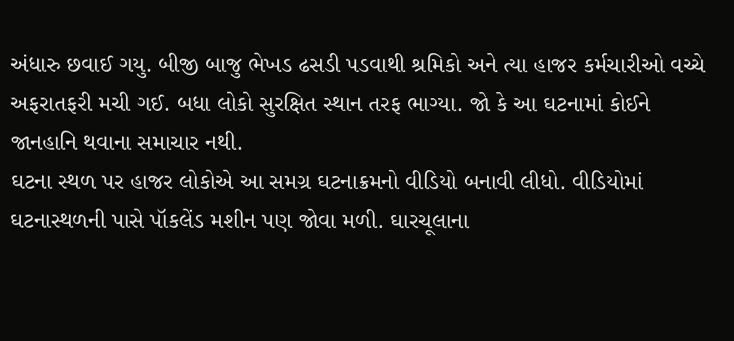અંધારુ છવાઈ ગયુ. બીજી બાજુ ભેખડ ઢસડી પડવાથી શ્રમિકો અને ત્યા હાજર કર્મચારીઓ વચ્ચે અફરાતફરી મચી ગઈ. બધા લોકો સુરક્ષિત સ્થાન તરફ ભાગ્યા. જો કે આ ઘટનામાં કોઈને જાનહાનિ થવાના સમાચાર નથી.
ઘટના સ્થળ પર હાજર લોકોએ આ સમગ્ર ઘટનાક્રમનો વીડિયો બનાવી લીધો. વીડિયોમાં ઘટનાસ્થળની પાસે પૉકલેંડ મશીન પણ જોવા મળી. ઘારચૂલાના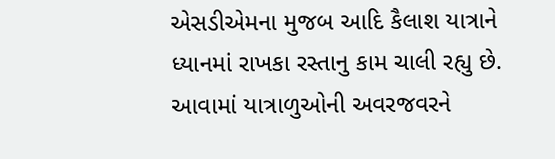એસડીએમના મુજબ આદિ કૈલાશ યાત્રાને ધ્યાનમાં રાખકા રસ્તાનુ કામ ચાલી રહ્યુ છે. આવામાં યાત્રાળુઓની અવરજવરને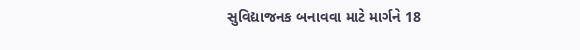સુવિદ્યાજનક બનાવવા માટે માર્ગને 18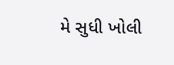મે સુધી ખોલી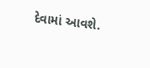દેવામાં આવશે.